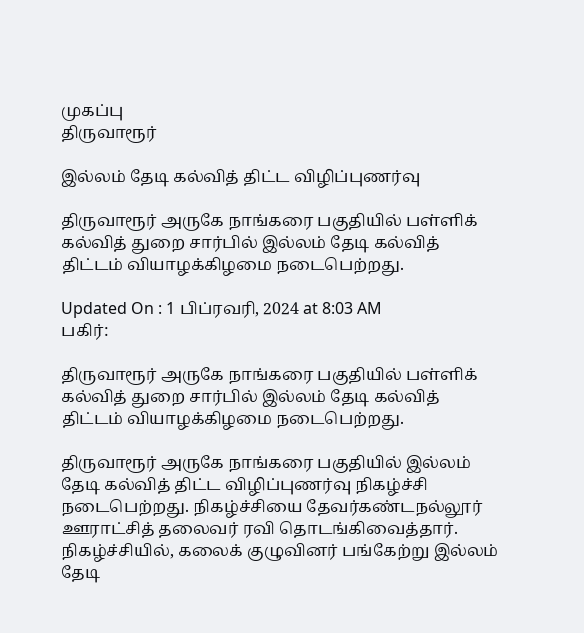முகப்பு
திருவாரூர்

இல்லம் தேடி கல்வித் திட்ட விழிப்புணர்வு

திருவாரூர் அருகே நாங்கரை பகுதியில் பள்ளிக் கல்வித் துறை சார்பில் இல்லம் தேடி கல்வித் திட்டம் வியாழக்கிழமை நடைபெற்றது.

Updated On : 1 பிப்ரவரி, 2024 at 8:03 AM
பகிர்:

திருவாரூர் அருகே நாங்கரை பகுதியில் பள்ளிக் கல்வித் துறை சார்பில் இல்லம் தேடி கல்வித் திட்டம் வியாழக்கிழமை நடைபெற்றது.

திருவாரூர் அருகே நாங்கரை பகுதியில் இல்லம் தேடி கல்வித் திட்ட விழிப்புணர்வு நிகழ்ச்சி நடைபெற்றது. நிகழ்ச்சியை தேவர்கண்டநல்லூர் ஊராட்சித் தலைவர் ரவி தொடங்கிவைத்தார். நிகழ்ச்சியில், கலைக் குழுவினர் பங்கேற்று இல்லம் தேடி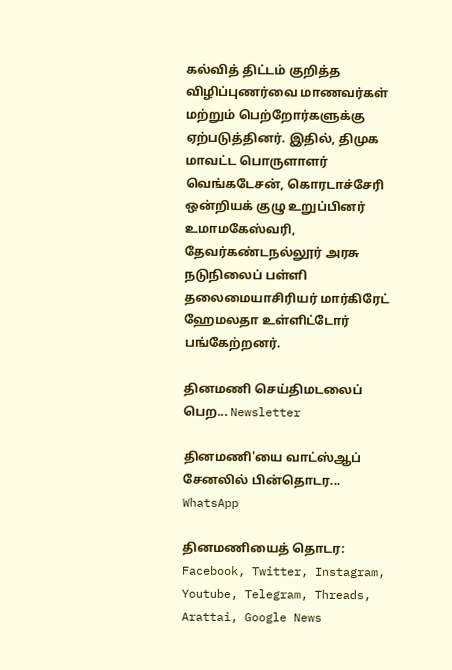கல்வித் திட்டம் குறித்த விழிப்புணர்வை மாணவர்கள் மற்றும் பெற்றோர்களுக்கு ஏற்படுத்தினர். இதில், திமுக மாவட்ட பொருளாளர் வெங்கடேசன், கொரடாச்சேரி ஒன்றியக் குழு உறுப்பினர் உமாமகேஸ்வரி, தேவர்கண்டநல்லூர் அரசு நடுநிலைப் பள்ளி தலைமையாசிரியர் மார்கிரேட் ஹேமலதா உள்ளிட்டோர் பங்கேற்றனர்.

தினமணி செய்திமடலைப் பெற... Newsletter

தினமணி'யை வாட்ஸ்ஆப் சேனலில் பின்தொடர... WhatsApp

தினமணியைத் தொடர: Facebook, Twitter, Instagram, Youtube, Telegram, Threads, Arattai, Google News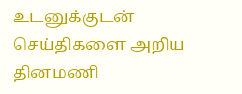உடனுக்குடன் செய்திகளை அறிய தினமணி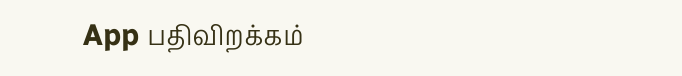App பதிவிறக்கம்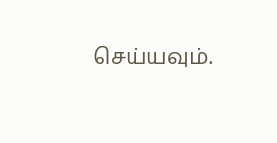செய்யவும்.